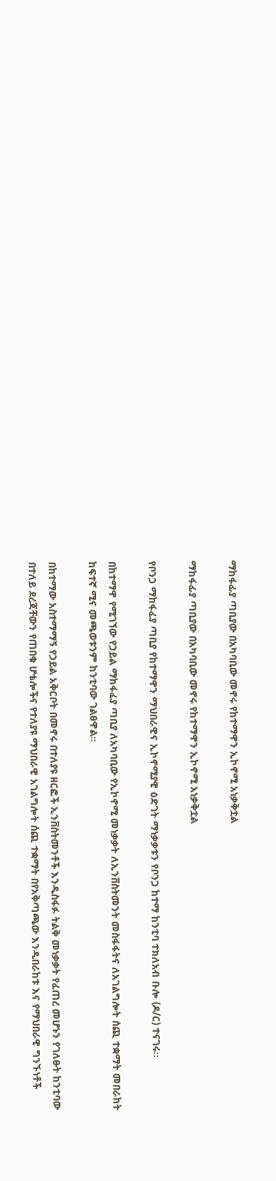ማከፋፊያ ጣቢያው በአካባቢው መኖሩ የከተማዋን ኢኮኖሚ አነቃቅቷል

ማከፋፊያ ጣቢያው በአካባቢው መኖሩ የከተማዋን ኢኮኖሚ አነቃቅቷል

የቦንጋ ማከፋፈያ ጣቢያ የከተማዋን ማህበራዊና ኢኮኖሚያዊ ዕድገት ማነቃቃቱን የቦንጋ ከተማ ከንቲባ ተክለአብ ቡሎ (ዶ/ር) ተናገሩ፡፡

በከተማዋ የሚገኘው የኃይል ማከፋፈያ ጣቢያ ለአካባቢው የኢኮኖሚ መነቃቃት ለኢንቨስትመንት መስፋፋትና ለአገልግሎት ሰጪ ተቋማት መበራከት ከፍተኛ ሚና መጫወቱንም ከንቲባው ገልፀዋል።

በከተማው አስተማማኝ የኃይል አቅርቦት በመኖሩ በተለያዩ ዘርፎች ኢንቨስትመንቶች እንዲስፋፉ ትልቅ መነቃቃት የፈጠረ መሆኑን የገለፁት ከንቲባው በተለይ ደረጃቸውን የጠበቁ ሆቴሎችና የተለያዩ ማህበራዊ አገልግሎት ሰጪ ተቋማት በየአቅጣጫው እንዲበራከቱ እና የማህበራዊ ግንኙነቶች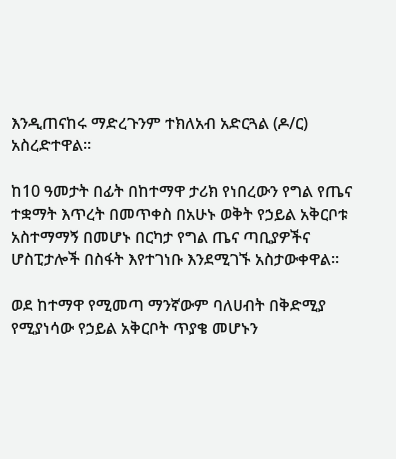እንዲጠናከሩ ማድረጉንም ተክለአብ አድርጓል (ዶ/ር) አስረድተዋል።

ከ10 ዓመታት በፊት በከተማዋ ታሪክ የነበረውን የግል የጤና ተቋማት እጥረት በመጥቀስ በአሁኑ ወቅት የኃይል አቅርቦቱ አስተማማኝ በመሆኑ በርካታ የግል ጤና ጣቢያዎችና ሆስፒታሎች በስፋት እየተገነቡ እንደሚገኙ አስታውቀዋል።

ወደ ከተማዋ የሚመጣ ማንኛውም ባለሀብት በቅድሚያ የሚያነሳው የኃይል አቅርቦት ጥያቄ መሆኑን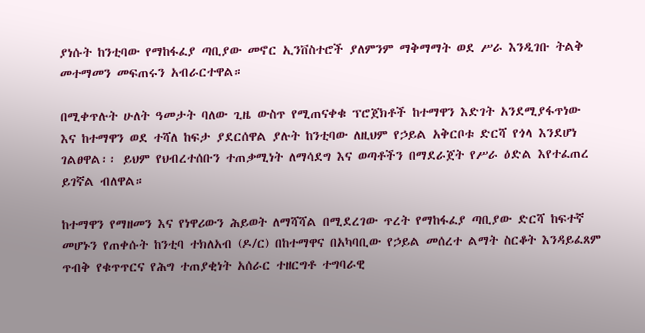ያነሱት ከንቲባው የማከፋፈያ ጣቢያው መኖር ኢንቨስተሮች ያለምንም ማቅማማት ወደ ሥራ እንዲገቡ ትልቅ መተማመን መፍጠሩን አብራርተዋል።

በሚቀጥሉት ሁለት ዓመታት ባለው ጊዜ ውስጥ የሚጠናቀቁ ፕሮጀክቶች ከተማዋን እድገት አንደሚያፋጥነው እና ከተማዋን ወደ ተሻለ ከፍታ ያደርሰዋል ያሉት ከንቲባው ለዚህም የኃይል አቅርቦቱ ድርሻ የጎላ እንደሆነ ገልፀዋል፡፡ ይህም የህብረተሰቡን ተጠቃሚነት ለማሳደግ እና ወጣቶችን በማደራጀት የሥራ ዕድል እየተፈጠረ ይገኛል ብለዋል።

ከተማዋን የማዘመን እና የነዋሪውን ሕይወት ለማሻሻል በሚደረገው ጥረት የማከፋፈያ ጣቢያው ድርሻ ከፍተኛ መሆኑን የጠቀሱት ከንቲባ ተክለአብ (ዶ/ር) በከተማዋና በአካባቢው የኃይል መሰረተ ልማት ስርቆት እንዳይፈጸም ጥብቅ የቁጥጥርና የሕግ ተጠያቂነት አሰራር ተዘርግቶ ተግባራዊ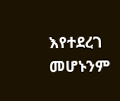እየተደረገ መሆኑንም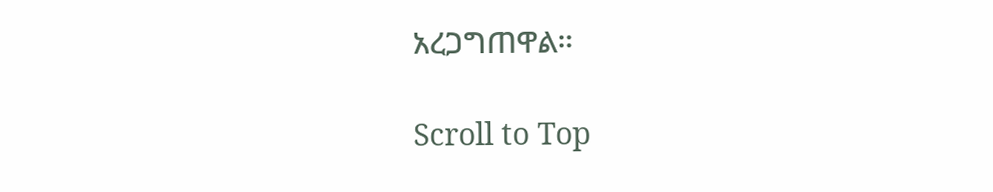አረጋግጠዋል።

Scroll to Top